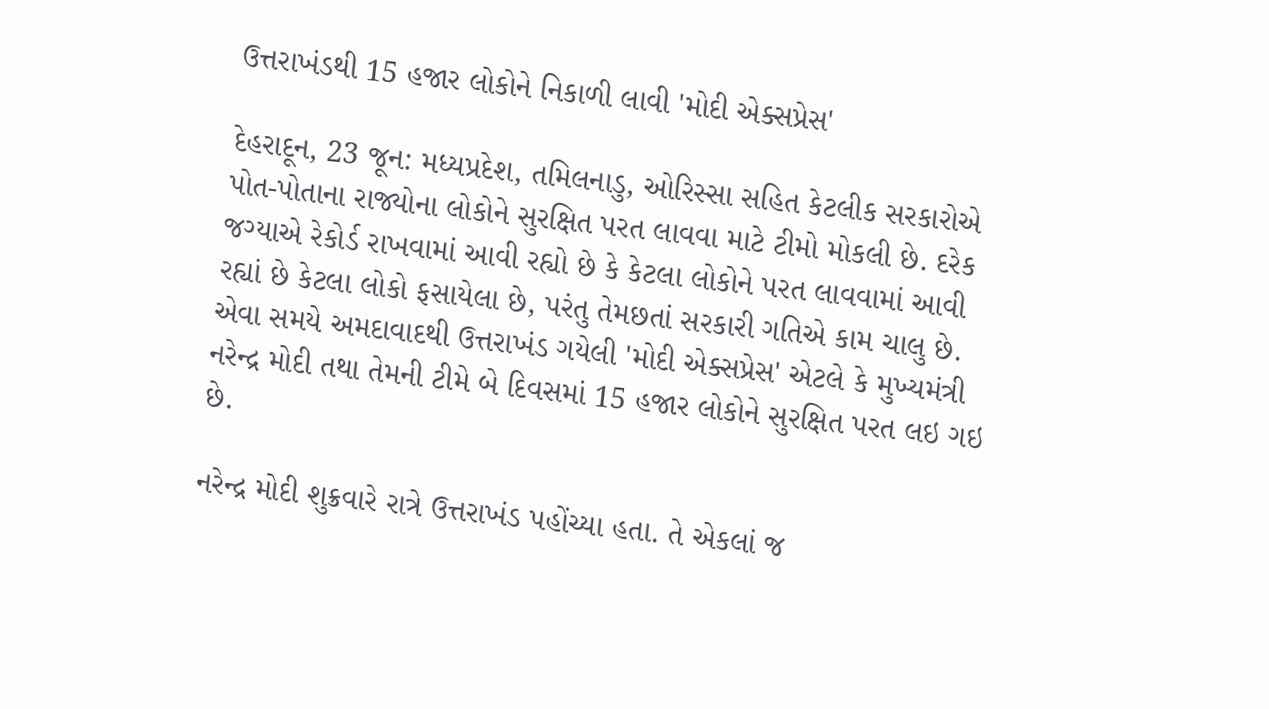ઉત્તરાખંડથી 15 હજાર લોકોને નિકાળી લાવી 'મોદી એક્સપ્રેસ'

દેહરાદૂન, 23 જૂન: મધ્યપ્રદેશ, તમિલનાડુ, ઓરિસ્સા સહિત કેટલીક સરકારોએ પોત-પોતાના રાજ્યોના લોકોને સુરક્ષિત પરત લાવવા માટે ટીમો મોકલી છે. દરેક જગ્યાએ રેકોર્ડ રાખવામાં આવી રહ્યો છે કે કેટલા લોકોને પરત લાવવામાં આવી રહ્યાં છે કેટલા લોકો ફસાયેલા છે, પરંતુ તેમછતાં સરકારી ગતિએ કામ ચાલુ છે. એવા સમયે અમદાવાદથી ઉત્તરાખંડ ગયેલી 'મોદી એક્સપ્રેસ' એટલે કે મુખ્યમંત્રી નરેન્દ્ર મોદી તથા તેમની ટીમે બે દિવસમાં 15 હજાર લોકોને સુરક્ષિત પરત લઇ ગઇ છે.

નરેન્દ્ર મોદી શુક્રવારે રાત્રે ઉત્તરાખંડ પહોંચ્યા હતા. તે એકલાં જ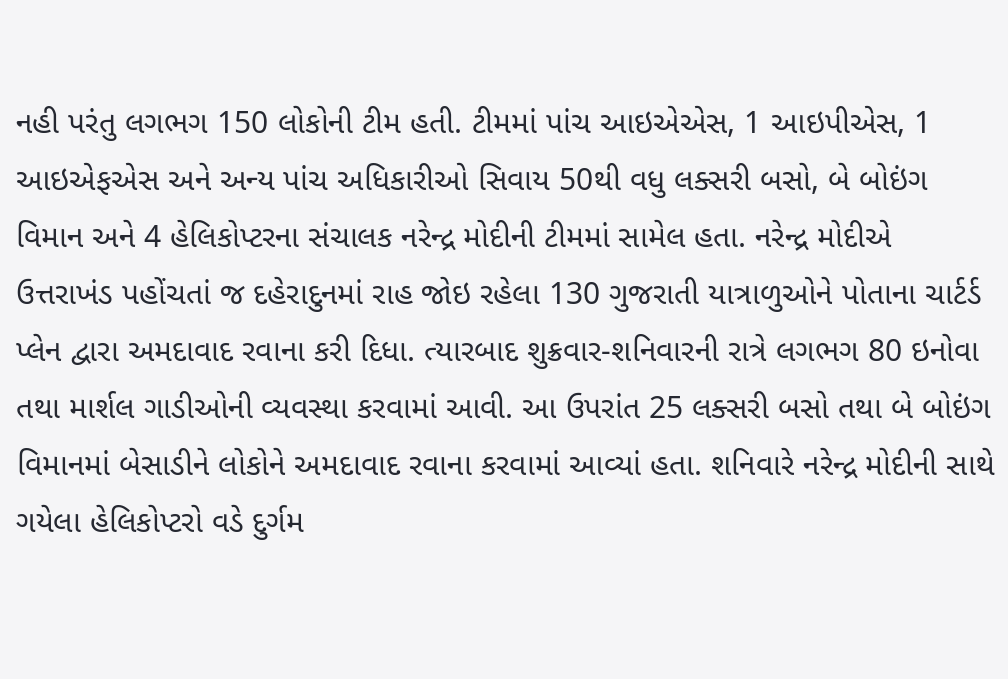નહી પરંતુ લગભગ 150 લોકોની ટીમ હતી. ટીમમાં પાંચ આઇએએસ, 1 આઇપીએસ, 1 આઇએફએસ અને અન્ય પાંચ અધિકારીઓ સિવાય 50થી વધુ લક્સરી બસો, બે બોઇંગ વિમાન અને 4 હેલિકોપ્ટરના સંચાલક નરેન્દ્ર મોદીની ટીમમાં સામેલ હતા. નરેન્દ્ર મોદીએ ઉત્તરાખંડ પહોંચતાં જ દહેરાદુનમાં રાહ જોઇ રહેલા 130 ગુજરાતી યાત્રાળુઓને પોતાના ચાર્ટર્ડ પ્લેન દ્વારા અમદાવાદ રવાના કરી દિધા. ત્યારબાદ શુક્રવાર-શનિવારની રાત્રે લગભગ 80 ઇનોવા તથા માર્શલ ગાડીઓની વ્યવસ્થા કરવામાં આવી. આ ઉપરાંત 25 લક્સરી બસો તથા બે બોઇંગ વિમાનમાં બેસાડીને લોકોને અમદાવાદ રવાના કરવામાં આવ્યાં હતા. શનિવારે નરેન્દ્ર મોદીની સાથે ગયેલા હેલિકોપ્ટરો વડે દુર્ગમ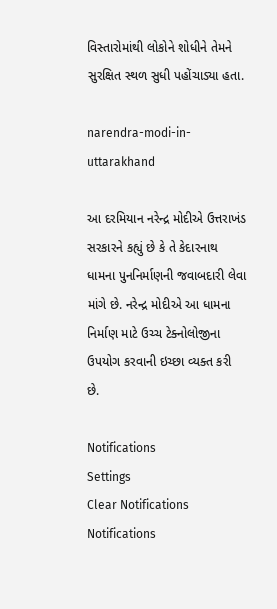વિસ્તારોમાંથી લોકોને શોધીને તેમને સુરક્ષિત સ્થળ સુધી પહોંચાડ્યા હતા.

narendra-modi-in-uttarakhand

આ દરમિયાન નરેન્દ્ર મોદીએ ઉત્તરાખંડ સરકારને કહ્યું છે કે તે કેદારનાથ ધામના પુનનિર્માણની જવાબદારી લેવા માંગે છે. નરેન્દ્ર મોદીએ આ ધામના નિર્માણ માટે ઉચ્ચ ટેક્નોલોજીના ઉપયોગ કરવાની ઇચ્છા વ્યક્ત કરી છે.

Notifications
Settings
Clear Notifications
Notifications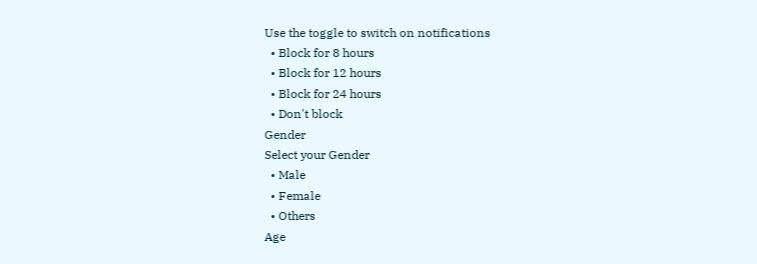Use the toggle to switch on notifications
  • Block for 8 hours
  • Block for 12 hours
  • Block for 24 hours
  • Don't block
Gender
Select your Gender
  • Male
  • Female
  • Others
Age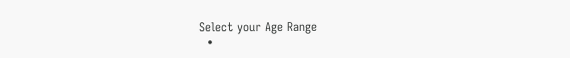Select your Age Range
  •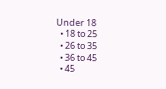Under 18
  • 18 to 25
  • 26 to 35
  • 36 to 45
  • 45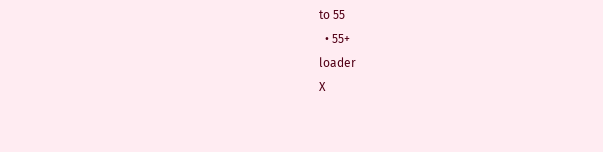to 55
  • 55+
loader
X